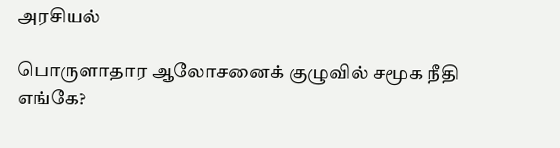அரசியல்

பொருளாதார ஆலோசனைக் குழுவில் சமூக நீதி எங்கே?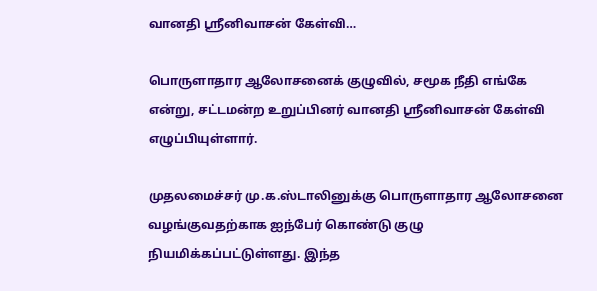வானதி ஸ்ரீனிவாசன் கேள்வி…

பொருளாதார ஆலோசனைக் குழுவில், சமூக நீதி எங்கே என்று, சட்டமன்ற உறுப்பினர் வானதி ஸ்ரீனிவாசன் கேள்வி எழுப்பியுள்ளார்.

முதலமைச்சர் மு.க.ஸ்டாலினுக்கு பொருளாதார ஆலோசனை வழங்குவதற்காக ஐந்பேர் கொண்டு குழு நியமிக்கப்பட்டுள்ளது. இந்த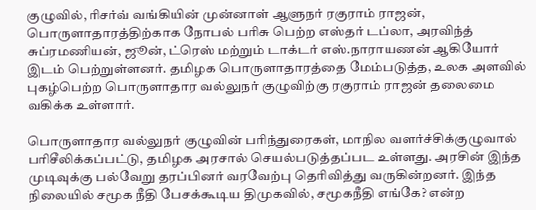குழுவில், ரிசர்வ் வங்கியின் முன்னாள் ஆளுநர் ரகுராம் ராஜன், பொருளாதாரத்திற்காக நோபல் பரிசு பெற்ற எஸ்தர் டப்லா, அரவிந்த் சுப்ரமணியன், ஜூன், ட்ரெஸ் மற்றும் டாக்டர் எஸ்.நாராயணன் ஆகியோர் இடம் பெற்றுள்ளனர். தமிழக பொருளாதாரத்தை மேம்படுத்த, உலக அளவில் புகழ்பெற்ற பொருளாதார வல்லுநர் குழுவிற்கு ரகுராம் ராஜன் தலைமை வகிக்க உள்ளார்.

பொருளாதார வல்லுநர் குழுவின் பரிந்துரைகள், மாநில வளர்ச்சிக்குழுவால் பரிசீலிக்கப்பட்டு, தமிழக அரசால் செயல்படுத்தப்பட உள்ளது. அரசின் இந்த முடிவுக்கு பல்வேறு தரப்பினர் வரவேற்பு தெரிவித்து வருகின்றனர். இந்த நிலையில் சமூக நீதி பேசக்கூடிய திமுகவில், சமூகநீதி எங்கே? என்ற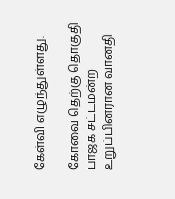கேள்வி எழுந்துள்ளது.

கோவை தெற்கு தொகுதி பாஜக சட்டமன்ற உறுப்பினரான வானதி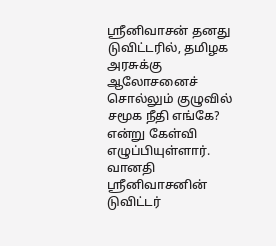ஸ்ரீனிவாசன் தனது டுவிட்டரில், தமிழக அரசுக்கு ஆலோசனைச் சொல்லும் குழுவில் சமூக நீதி எங்கே? என்று கேள்வி எழுப்பியுள்ளார். வானதி ஸ்ரீனிவாசனின் டுவிட்டர்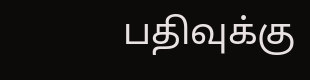பதிவுக்கு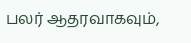பலர் ஆதரவாகவும்,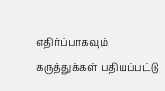எதிர்ப்பாகவும் கருத்துக்கள் பதியப்பட்டு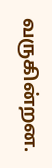வருகின்றன.